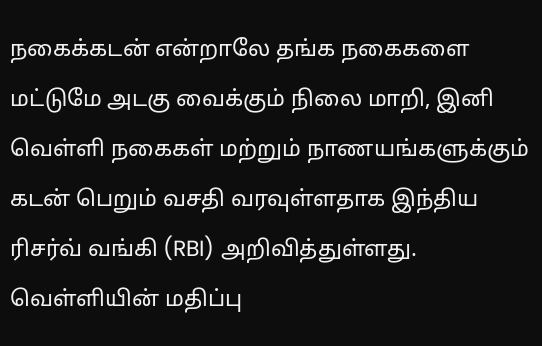நகைக்கடன் என்றாலே தங்க நகைகளை மட்டுமே அடகு வைக்கும் நிலை மாறி, இனி வெள்ளி நகைகள் மற்றும் நாணயங்களுக்கும் கடன் பெறும் வசதி வரவுள்ளதாக இந்திய ரிசர்வ் வங்கி (RBI) அறிவித்துள்ளது. வெள்ளியின் மதிப்பு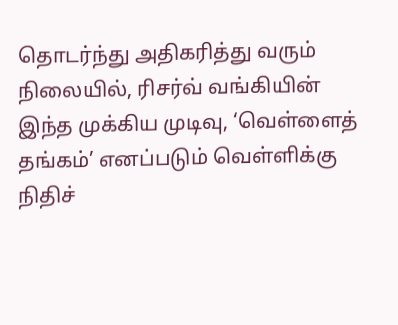தொடர்ந்து அதிகரித்து வரும் நிலையில், ரிசர்வ் வங்கியின் இந்த முக்கிய முடிவு, ‘வெள்ளைத் தங்கம்’ எனப்படும் வெள்ளிக்கு நிதிச்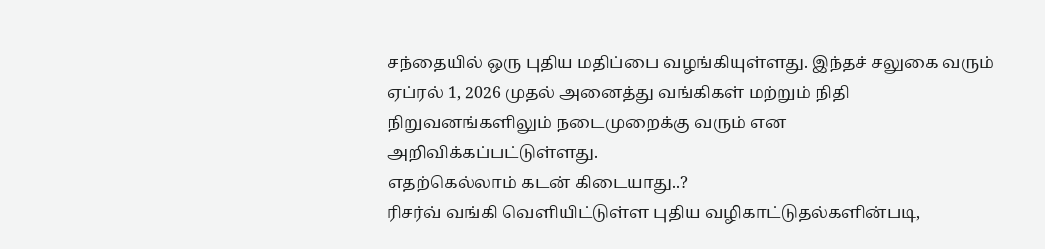சந்தையில் ஒரு புதிய மதிப்பை வழங்கியுள்ளது. இந்தச் சலுகை வரும் ஏப்ரல் 1, 2026 முதல் அனைத்து வங்கிகள் மற்றும் நிதி நிறுவனங்களிலும் நடைமுறைக்கு வரும் என அறிவிக்கப்பட்டுள்ளது.
எதற்கெல்லாம் கடன் கிடையாது..?
ரிசர்வ் வங்கி வெளியிட்டுள்ள புதிய வழிகாட்டுதல்களின்படி,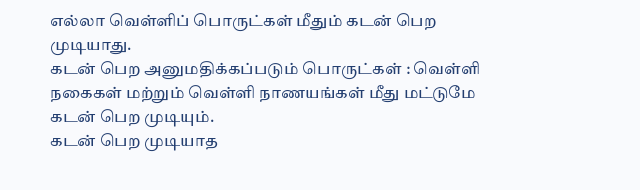எல்லா வெள்ளிப் பொருட்கள் மீதும் கடன் பெற முடியாது.
கடன் பெற அனுமதிக்கப்படும் பொருட்கள் : வெள்ளி நகைகள் மற்றும் வெள்ளி நாணயங்கள் மீது மட்டுமே கடன் பெற முடியும்.
கடன் பெற முடியாத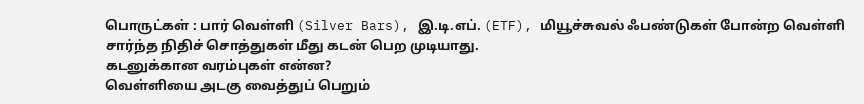பொருட்கள் : பார் வெள்ளி (Silver Bars), இ.டி.எப். (ETF), மியூச்சுவல் ஃபண்டுகள் போன்ற வெள்ளி சார்ந்த நிதிச் சொத்துகள் மீது கடன் பெற முடியாது.
கடனுக்கான வரம்புகள் என்ன?
வெள்ளியை அடகு வைத்துப் பெறும்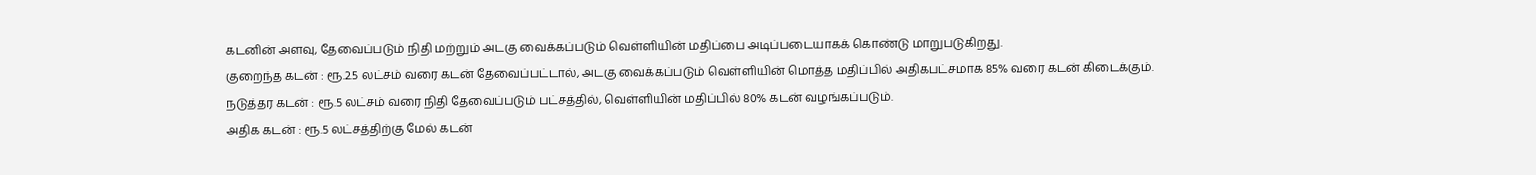கடனின் அளவு, தேவைப்படும் நிதி மற்றும் அடகு வைக்கப்படும் வெள்ளியின் மதிப்பை அடிப்படையாகக் கொண்டு மாறுபடுகிறது.
குறைந்த கடன் : ரூ.2.5 லட்சம் வரை கடன் தேவைப்பட்டால், அடகு வைக்கப்படும் வெள்ளியின் மொத்த மதிப்பில் அதிகபட்சமாக 85% வரை கடன் கிடைக்கும்.
நடுத்தர கடன் : ரூ.5 லட்சம் வரை நிதி தேவைப்படும் பட்சத்தில், வெள்ளியின் மதிப்பில் 80% கடன் வழங்கப்படும்.
அதிக கடன் : ரூ.5 லட்சத்திற்கு மேல் கடன்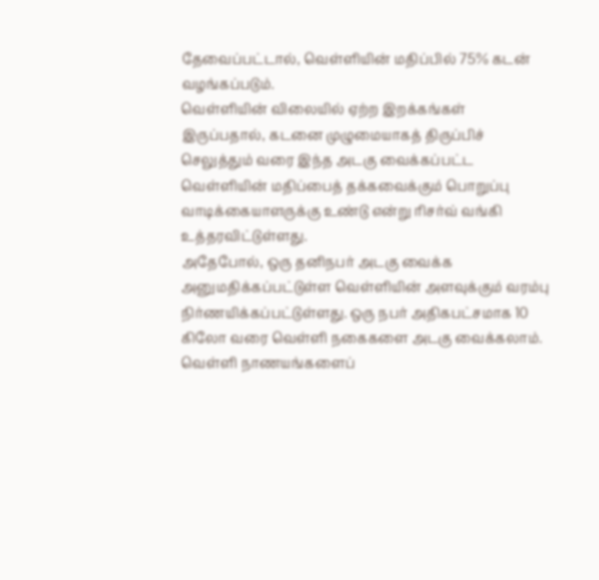தேவைப்பட்டால், வெள்ளியின் மதிப்பில் 75% கடன் வழங்கப்படும்.
வெள்ளியின் விலையில் ஏற்ற இறக்கங்கள் இருப்பதால், கடனை முழுமையாகத் திருப்பிச் செலுத்தும் வரை இந்த அடகு வைக்கப்பட்ட வெள்ளியின் மதிப்பைத் தக்கவைக்கும் பொறுப்பு வாடிக்கையாளருக்கு உண்டு என்று ரிசர்வ் வங்கி உத்தரவிட்டுள்ளது.
அதேபோல், ஒரு தனிநபர் அடகு வைக்க அனுமதிக்கப்பட்டுள்ள வெள்ளியின் அளவுக்கும் வரம்பு நிர்ணயிக்கப்பட்டுள்ளது. ஒரு நபர் அதிகபட்சமாக 10 கிலோ வரை வெள்ளி நகைகளை அடகு வைக்கலாம். வெள்ளி நாணயங்களைப்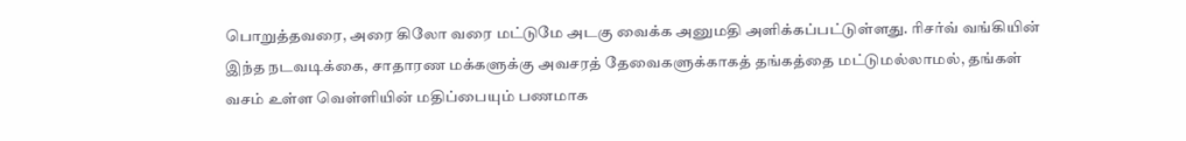பொறுத்தவரை, அரை கிலோ வரை மட்டுமே அடகு வைக்க அனுமதி அளிக்கப்பட்டுள்ளது. ரிசர்வ் வங்கியின் இந்த நடவடிக்கை, சாதாரண மக்களுக்கு அவசரத் தேவைகளுக்காகத் தங்கத்தை மட்டுமல்லாமல், தங்கள் வசம் உள்ள வெள்ளியின் மதிப்பையும் பணமாக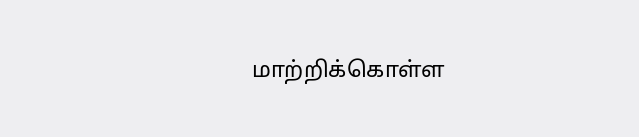மாற்றிக்கொள்ள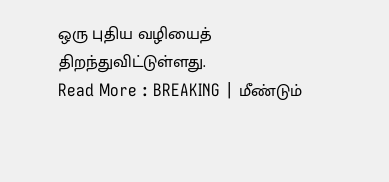ஒரு புதிய வழியைத் திறந்துவிட்டுள்ளது.
Read More : BREAKING | மீண்டும்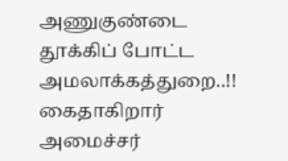அணுகுண்டை தூக்கிப் போட்ட அமலாக்கத்துறை..!! கைதாகிறார் அமைச்சர்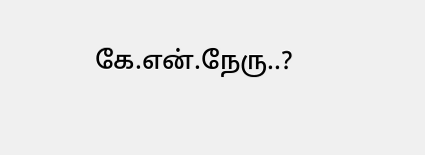கே.என்.நேரு..?